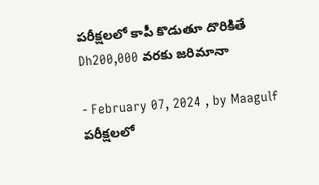పరీక్షలలో కాపీ కొడుతూ దొరికితే Dh200,000 వరకు జరిమానా

- February 07, 2024 , by Maagulf
పరీక్షలలో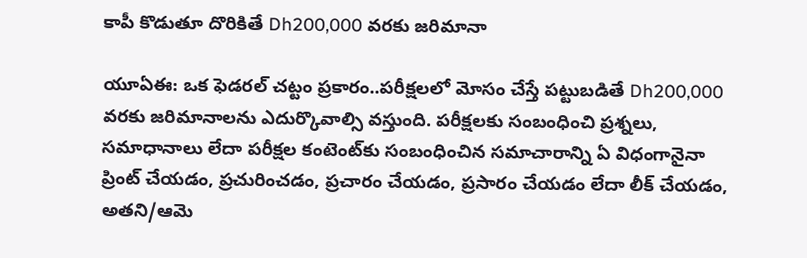కాపీ కొడుతూ దొరికితే Dh200,000 వరకు జరిమానా

యూఏఈ: ఒక ఫెడరల్ చట్టం ప్రకారం..పరీక్షలలో మోసం చేస్తే పట్టుబడితే Dh200,000 వరకు జరిమానాలను ఎదుర్కొవాల్సి వస్తుంది. పరీక్షలకు సంబంధించి ప్రశ్నలు, సమాధానాలు లేదా పరీక్షల కంటెంట్‌కు సంబంధించిన సమాచారాన్ని ఏ విధంగానైనా ప్రింట్ చేయడం, ప్రచురించడం, ప్రచారం చేయడం, ప్రసారం చేయడం లేదా లీక్ చేయడం, అతని/ఆమె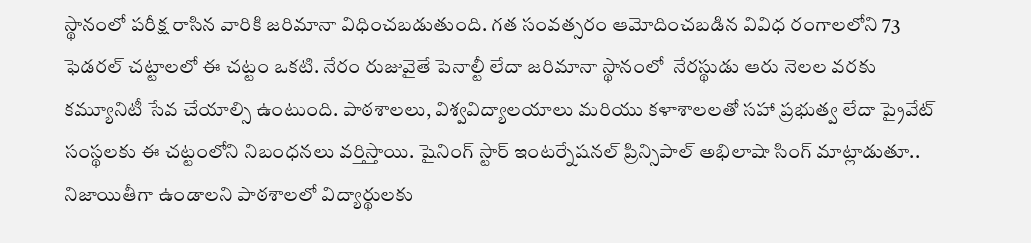స్థానంలో పరీక్ష రాసిన వారికి జరిమానా విధించబడుతుంది. గత సంవత్సరం ఆమోదించబడిన వివిధ రంగాలలోని 73 ఫెడరల్ చట్టాలలో ఈ చట్టం ఒకటి. నేరం రుజువైతే పెనాల్టీ లేదా జరిమానా స్థానంలో  నేరస్థుడు ఆరు నెలల వరకు కమ్యూనిటీ సేవ చేయాల్సి ఉంటుంది. పాఠశాలలు, విశ్వవిద్యాలయాలు మరియు కళాశాలలతో సహా ప్రభుత్వ లేదా ప్రైవేట్ సంస్థలకు ఈ చట్టంలోని నిబంధనలు వర్తిస్తాయి. షైనింగ్ స్టార్ ఇంటర్నేషనల్ ప్రిన్సిపాల్ అభిలాషా సింగ్ మాట్లాడుతూ.. నిజాయితీగా ఉండాలని పాఠశాలలో విద్యార్థులకు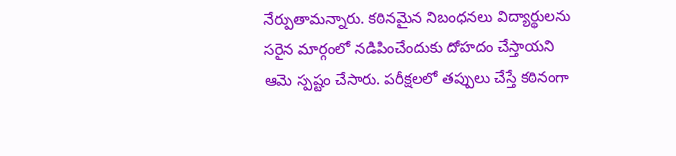నేర్పుతామన్నారు. కఠినమైన నిబంధనలు విద్యార్థులను సరైన మార్గంలో నడిపించేందుకు దోహదం చేస్తాయని ఆమె స్పష్టం చేసారు. పరీక్షలలో తప్పులు చేస్తే కఠినంగా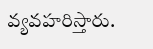వ్యవహరిస్తారు.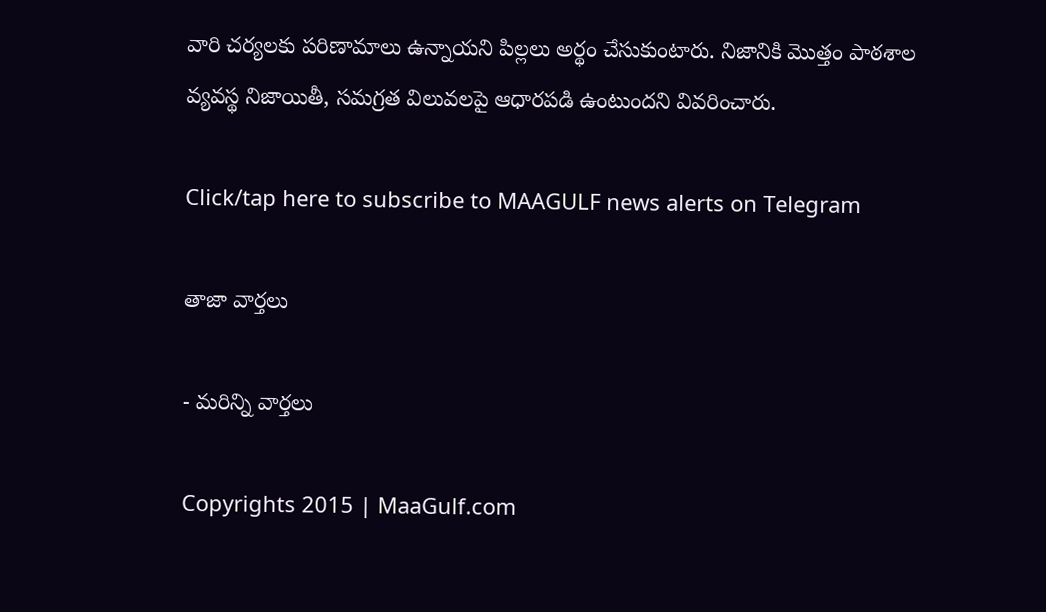వారి చర్యలకు పరిణామాలు ఉన్నాయని పిల్లలు అర్థం చేసుకుంటారు. నిజానికి మొత్తం పాఠశాల వ్యవస్థ నిజాయితీ, సమగ్రత విలువలపై ఆధారపడి ఉంటుందని వివరించారు.

Click/tap here to subscribe to MAAGULF news alerts on Telegram

తాజా వార్తలు

- మరిన్ని వార్తలు

Copyrights 2015 | MaaGulf.com